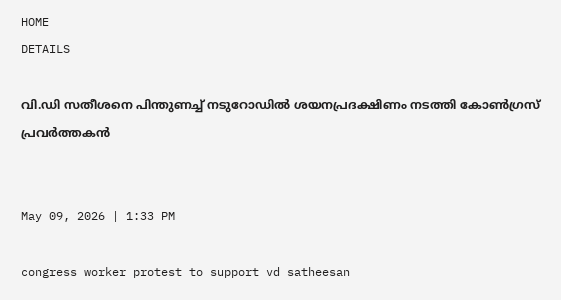HOME
DETAILS

വി.ഡി സതീശനെ പിന്തുണച്ച് നടുറോഡില്‍ ശയനപ്രദക്ഷിണം നടത്തി കോണ്‍ഗ്രസ് പ്രവര്‍ത്തകന്‍


May 09, 2026 | 1:33 PM

congress worker protest to support vd satheesan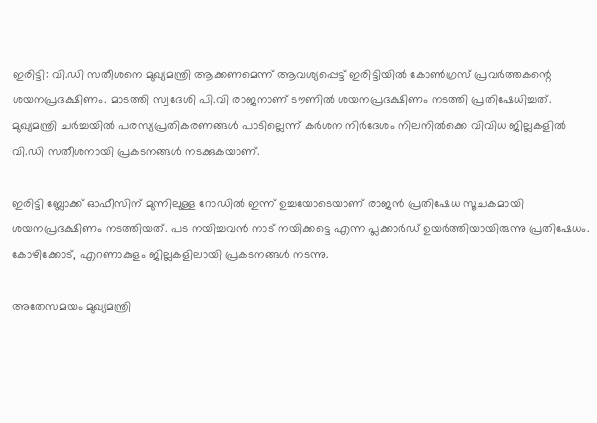ഇരിട്ടി: വി.ഡി സതീശനെ മുഖ്യമന്ത്രി ആക്കണമെന്ന് ആവശ്യപ്പെട്ട് ഇരിട്ടിയില്‍ കോണ്‍ഗ്രസ് പ്രവര്‍ത്തകന്റെ ശയനപ്രദക്ഷിണം. മാടത്തി സ്വദേശി പി.വി രാജനാണ് ടൗണില്‍ ശയനപ്രദക്ഷിണം നടത്തി പ്രതിഷേധിച്ചത്. മുഖ്യമന്ത്രി ചര്‍ച്ചയില്‍ പരസ്യപ്രതികരണങ്ങള്‍ പാടില്ലെന്ന് കര്‍ശന നിര്‍ദേശം നിലനില്‍ക്കെ വിവിധ ജില്ലകളില്‍ വി.ഡി സതീശനായി പ്രകടനങ്ങള്‍ നടക്കുകയാണ്.

ഇരിട്ടി ബ്ലോക്ക് ഓഫീസിന് മുന്നിലുള്ള റോഡില്‍ ഇന്ന് ഉച്ചയോടെയാണ് രാജന്‍ പ്രതിഷേധ സൂചകമായി ശയനപ്രദക്ഷിണം നടത്തിയത്. പട നയിച്ചവന്‍ നാട് നയിക്കട്ടെ എന്ന പ്ലക്കാര്‍ഡ് ഉയര്‍ത്തിയായിരുന്നു പ്രതിഷേധം. കോഴിക്കോട്, എറണാകുളം ജില്ലകളിലായി പ്രകടനങ്ങള്‍ നടന്നു.

അതേസമയം മുഖ്യമന്ത്രി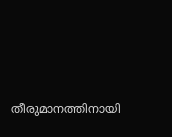തീരുമാനത്തിനായി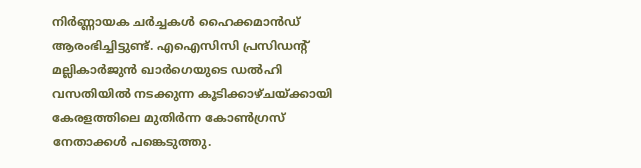നിർണ്ണായക ചർച്ചകൾ ഹൈക്കമാൻഡ് ആരംഭിച്ചിട്ടുണ്ട്. എഐസിസി പ്രസിഡന്റ് മല്ലികാർജുൻ ഖാർഗെയുടെ ഡൽഹി വസതിയിൽ നടക്കുന്ന കൂടിക്കാഴ്ചയ്ക്കായി കേരളത്തിലെ മുതിർന്ന കോൺഗ്രസ് നേതാക്കൾ പങ്കെടുത്തു.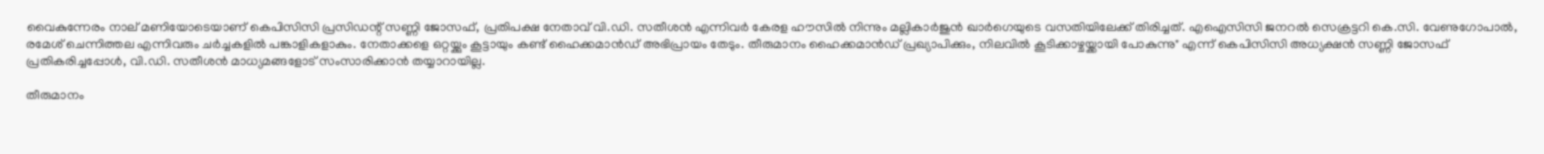വൈകുന്നേരം നാല് മണിയോടെയാണ് കെപിസിസി പ്രസിഡന്റ് സണ്ണി ജോസഫ്, പ്രതിപക്ഷ നേതാവ് വി.ഡി. സതീശൻ എന്നിവർ കേരള ഹൗസിൽ നിന്നും മല്ലികാർജുൻ ഖാർഗെയുടെ വസതിയിലേക്ക് തിരിച്ചത്. എഐസിസി ജനറൽ സെക്രട്ടറി കെ.സി. വേണുഗോപാൽ, രമേശ് ചെന്നിത്തല എന്നിവരും ചർച്ചകളിൽ പങ്കാളികളാകും. നേതാക്കളെ ഒറ്റയ്ക്കും കൂട്ടായും കണ്ട് ഹൈക്കമാൻഡ് അഭിപ്രായം തേടും. തീരുമാനം ഹൈക്കമാൻഡ് പ്രഖ്യാപിക്കും, നിലവിൽ കൂടിക്കാഴ്ചയ്ക്കായി പോകുന്നു" എന്ന് കെപിസിസി അധ്യക്ഷൻ സണ്ണി ജോസഫ് പ്രതികരിച്ചപ്പോൾ, വി.ഡി. സതീശൻ മാധ്യമങ്ങളോട് സംസാരിക്കാൻ തയ്യാറായില്ല.

തീരുമാനം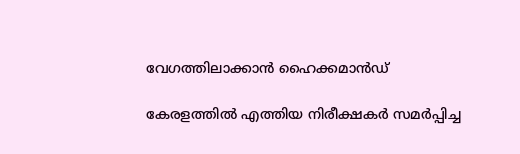വേഗത്തിലാക്കാൻ ഹൈക്കമാൻഡ്

കേരളത്തിൽ എത്തിയ നിരീക്ഷകർ സമർപ്പിച്ച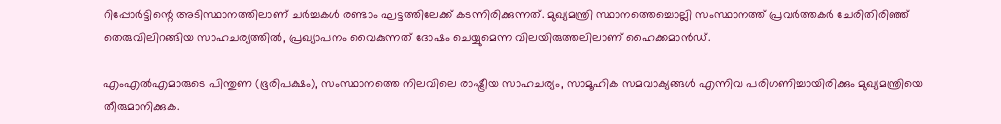റിപ്പോർട്ടിന്റെ അടിസ്ഥാനത്തിലാണ് ചർച്ചകൾ രണ്ടാം ഘട്ടത്തിലേക്ക് കടന്നിരിക്കുന്നത്. മുഖ്യമന്ത്രി സ്ഥാനത്തെച്ചൊല്ലി സംസ്ഥാനത്ത് പ്രവർത്തകർ ചേരിതിരിഞ്ഞ് തെരുവിലിറങ്ങിയ സാഹചര്യത്തിൽ, പ്രഖ്യാപനം വൈകുന്നത് ദോഷം ചെയ്യുമെന്ന വിലയിരുത്തലിലാണ് ഹൈക്കമാൻഡ്.

എംഎൽഎമാരുടെ പിന്തുണ (ഭൂരിപക്ഷം), സംസ്ഥാനത്തെ നിലവിലെ രാഷ്ട്രീയ സാഹചര്യം, സാമൂഹിക സമവാക്യങ്ങൾ എന്നിവ പരിഗണിച്ചായിരിക്കും മുഖ്യമന്ത്രിയെ തീരുമാനിക്കുക.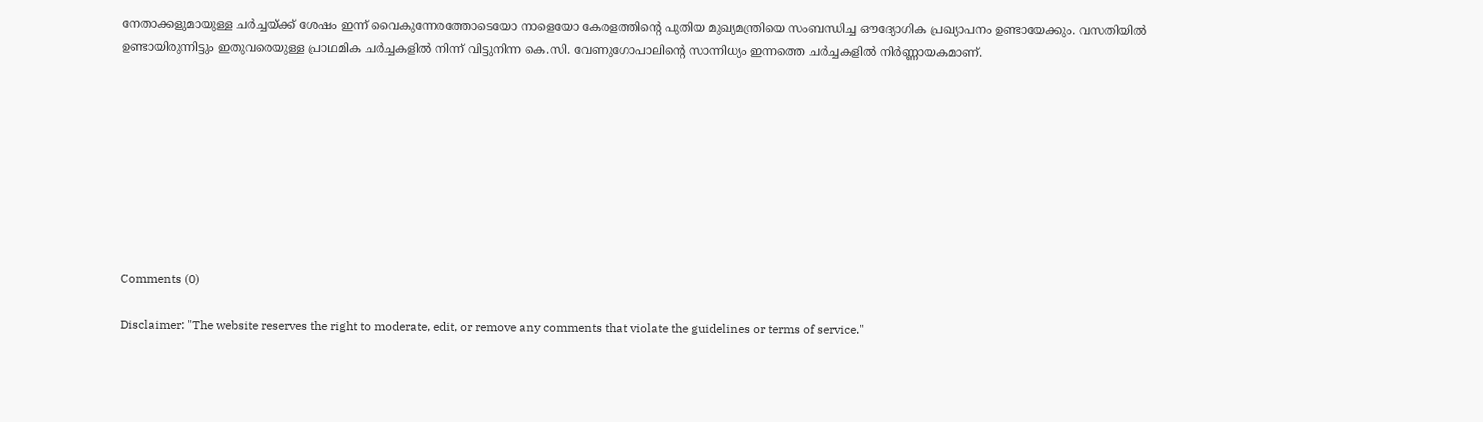നേതാക്കളുമായുള്ള ചർച്ചയ്ക്ക് ശേഷം ഇന്ന് വൈകുന്നേരത്തോടെയോ നാളെയോ കേരളത്തിന്റെ പുതിയ മുഖ്യമന്ത്രിയെ സംബന്ധിച്ച ഔദ്യോഗിക പ്രഖ്യാപനം ഉണ്ടായേക്കും. വസതിയിൽ ഉണ്ടായിരുന്നിട്ടും ഇതുവരെയുള്ള പ്രാഥമിക ചർച്ചകളിൽ നിന്ന് വിട്ടുനിന്ന കെ.സി. വേണുഗോപാലിന്റെ സാന്നിധ്യം ഇന്നത്തെ ചർച്ചകളിൽ നിർണ്ണായകമാണ്.









Comments (0)

Disclaimer: "The website reserves the right to moderate, edit, or remove any comments that violate the guidelines or terms of service."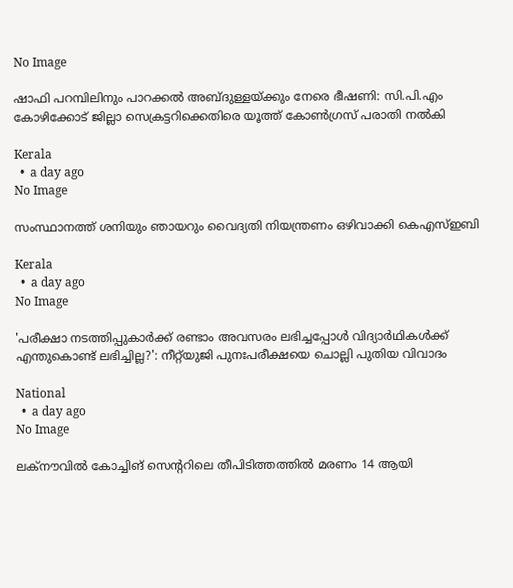No Image

ഷാഫി പറമ്പിലിനും പാറക്കൽ അബ്ദുള്ളയ്ക്കും നേരെ ഭീഷണി: സി.പി.എം കോഴിക്കോട് ജില്ലാ സെക്രട്ടറിക്കെതിരെ യൂത്ത് കോൺഗ്രസ് പരാതി നൽകി

Kerala
  •  a day ago
No Image

സംസ്ഥാനത്ത് ശനിയും ഞായറും വൈദ്യതി നിയന്ത്രണം ഒഴിവാക്കി കെഎസ്ഇബി

Kerala
  •  a day ago
No Image

'പരീക്ഷാ നടത്തിപ്പുകാര്‍ക്ക് രണ്ടാം അവസരം ലഭിച്ചപ്പോള്‍ വിദ്യാര്‍ഥികള്‍ക്ക് എന്തുകൊണ്ട് ലഭിച്ചില്ല?': നീറ്റ്‌യുജി പുനഃപരീക്ഷയെ ചൊല്ലി പുതിയ വിവാദം

National
  •  a day ago
No Image

ലക്നൗവില്‍ കോച്ചിങ് സെന്ററിലെ തീപിടിത്തത്തില്‍ മരണം 14 ആയി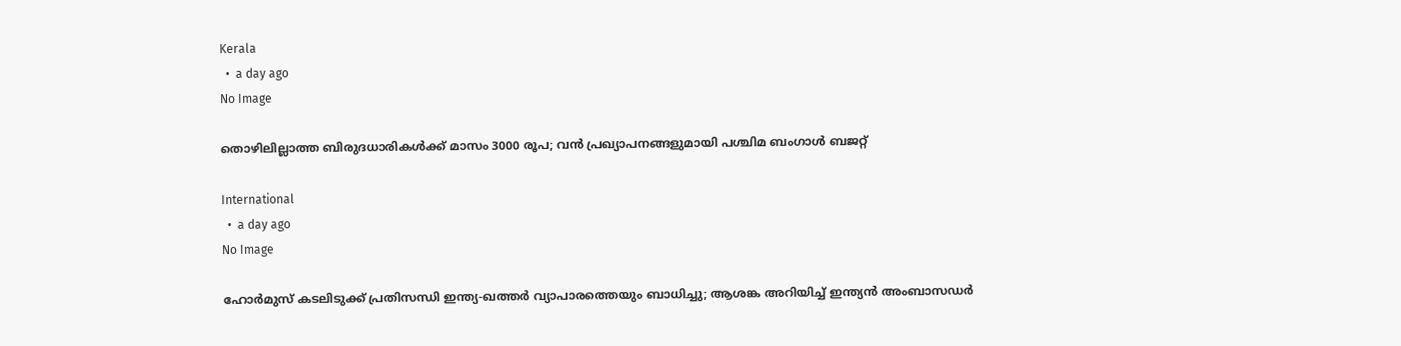Kerala
  •  a day ago
No Image

തൊഴിലില്ലാത്ത ബിരുദധാരികള്‍ക്ക് മാസം 3000 രൂപ; വന്‍ പ്രഖ്യാപനങ്ങളുമായി പശ്ചിമ ബംഗാള്‍ ബജറ്റ്

International
  •  a day ago
No Image

ഹോര്‍മുസ് കടലിടുക്ക് പ്രതിസന്ധി ഇന്ത്യ-ഖത്തര്‍ വ്യാപാരത്തെയും ബാധിച്ചു; ആശങ്ക അറിയിച്ച് ഇന്ത്യന്‍ അംബാസഡര്‍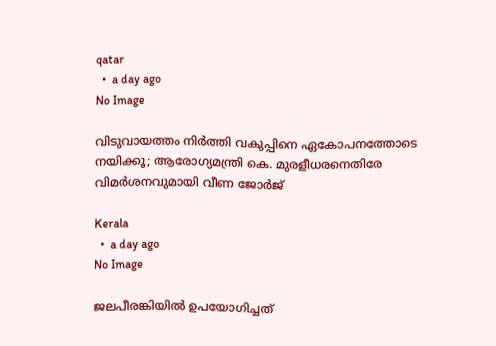qatar
  •  a day ago
No Image

വിടുവായത്തം നിർത്തി വകുപ്പിനെ ഏകോപനത്തോടെ നയിക്കൂ; ആരോഗ്യമന്ത്രി കെ. മുരളീധരനെതിരേ വിമർശനവുമായി വീണ ജോർജ്

Kerala
  •  a day ago
No Image

ജലപീരങ്കിയില്‍ ഉപയോഗിച്ചത്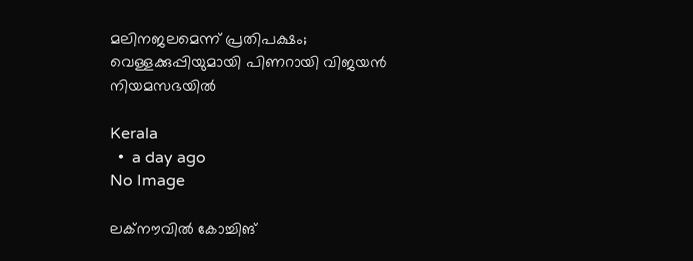മലിനജലമെന്ന് പ്രതിപക്ഷം; വെള്ളക്കുപ്പിയുമായി പിണറായി വിജയന്‍ നിയമസഭയില്‍

Kerala
  •  a day ago
No Image

ലക്‌നൗവില്‍ കോച്ചിങ്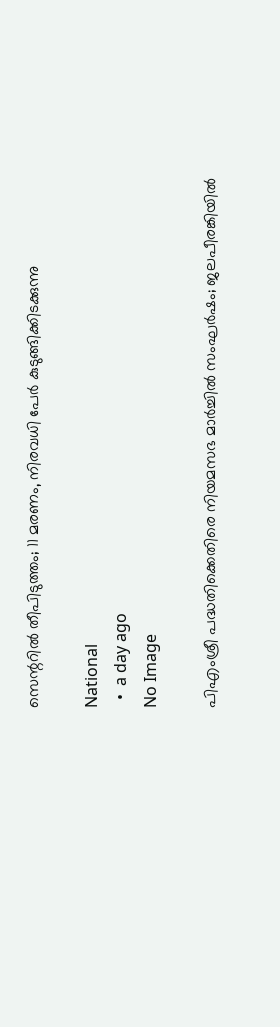സെന്ററില്‍ തീപിടുത്തം; 11 മരണം, നിരവധി പേര്‍ കുടുങ്ങിക്കിടക്കുന്നു

National
  •  a day ago
No Image

പിഎംശ്രീ പദ്ധതിക്കെതിരെ നിയമസഭ മാര്‍ച്ചില്‍ സംഘര്‍ഷം; ജലപീരങ്കിയില്‍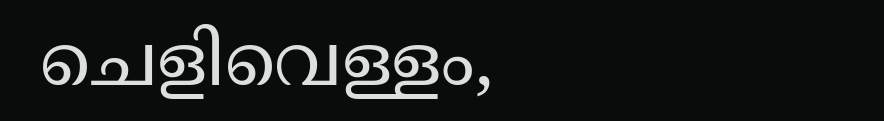ചെളിവെള്ളം,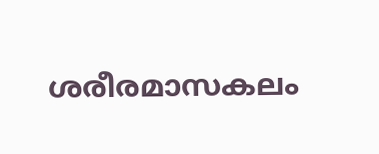ശരീരമാസകലം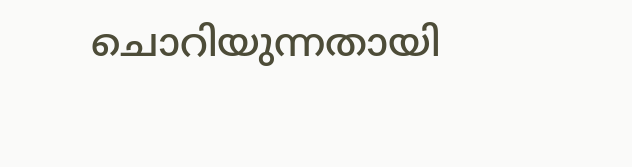ചൊറിയുന്നതായി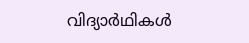വിദ്യാര്‍ഥികള്‍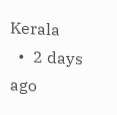Kerala
  •  2 days ago